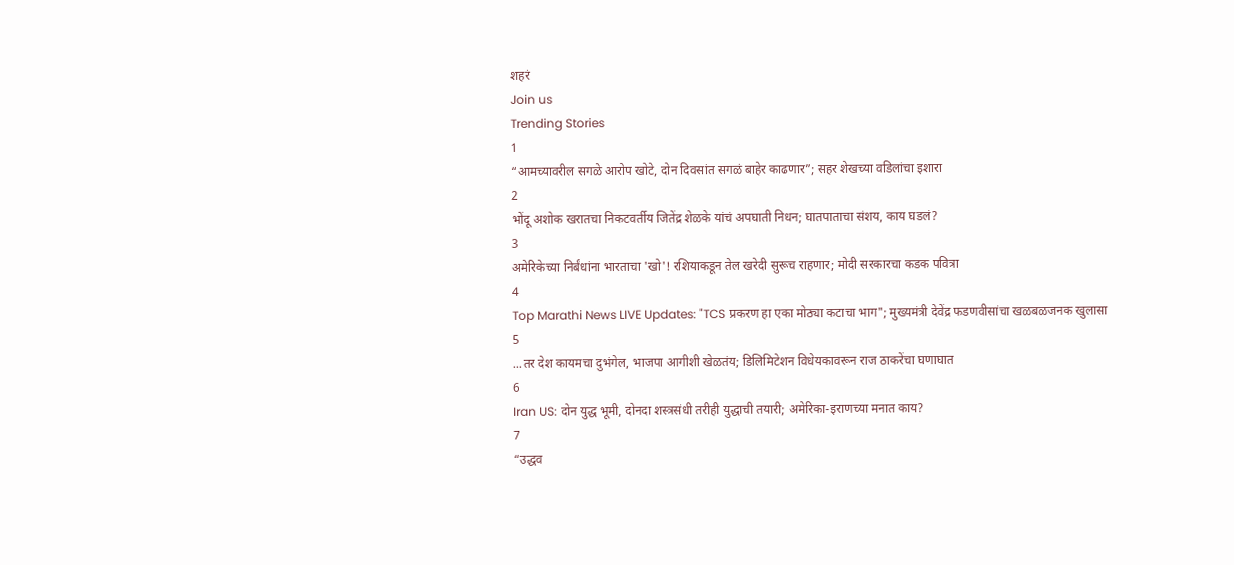शहरं
Join us
Trending Stories
1
“आमच्यावरील सगळे आरोप खोटे, दोन दिवसांत सगळं बाहेर काढणार”; सहर शेखच्या वडिलांचा इशारा
2
भोंदू अशोक खरातचा निकटवर्तीय जितेंद्र शेळके यांचं अपघाती निधन; घातपाताचा संशय, काय घडलं?
3
अमेरिकेच्या निर्बंधांना भारताचा 'खो'! रशियाकडून तेल खरेदी सुरूच राहणार; मोदी सरकारचा कडक पवित्रा
4
Top Marathi News LIVE Updates: "TCS प्रकरण हा एका मोठ्या कटाचा भाग"; मुख्यमंत्री देवेंद्र फडणवीसांचा खळबळजनक खुलासा
5
...तर देश कायमचा दुभंगेल, भाजपा आगीशी खेळतंय; डिलिमिटेशन विधेयकावरून राज ठाकरेंचा घणाघात
6
Iran US: दोन युद्ध भूमी, दोनदा शस्त्रसंधी तरीही युद्धाची तयारी; अमेरिका-इराणच्या मनात काय?
7
“उद्धव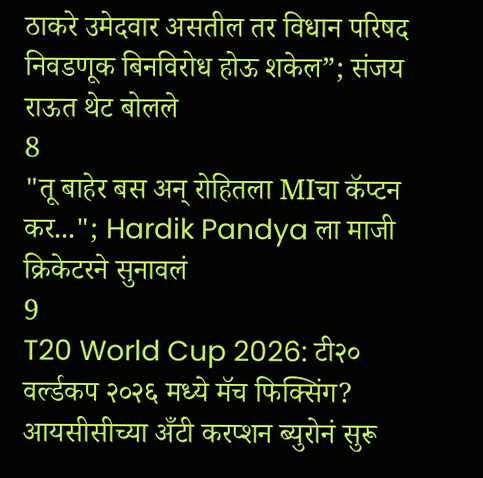ठाकरे उमेदवार असतील तर विधान परिषद निवडणूक बिनविरोध होऊ शकेल”; संजय राऊत थेट बोलले
8
"तू बाहेर बस अन् रोहितला MIचा कॅप्टन कर..."; Hardik Pandya ला माजी क्रिकेटरने सुनावलं
9
T20 World Cup 2026: टी२० वर्ल्डकप २०२६ मध्ये मॅच फिक्सिंग? आयसीसीच्या अँटी करप्शन ब्युरोनं सुरू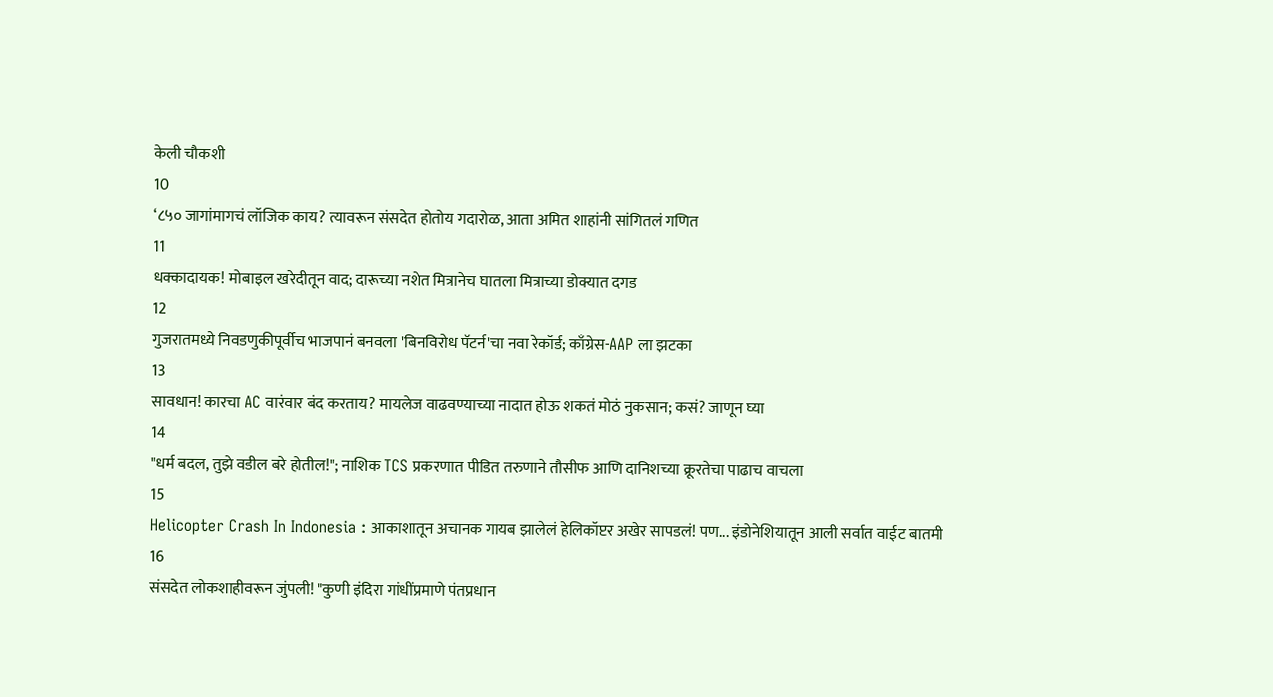केली चौकशी
10
‘८५० जागांमागचं लॉजिक काय? त्यावरून संसदेत होतोय गदारोळ, आता अमित शाहांनी सांगितलं गणित
11
धक्कादायक! मोबाइल खरेदीतून वाद; दारूच्या नशेत मित्रानेच घातला मित्राच्या डोक्यात दगड
12
गुजरातमध्ये निवडणुकीपूर्वीच भाजपानं बनवला 'बिनविरोध पॅटर्न'चा नवा रेकॉर्ड; काँग्रेस-AAP ला झटका
13
सावधान! कारचा AC वारंवार बंद करताय? मायलेज वाढवण्याच्या नादात होऊ शकतं मोठं नुकसान; कसं? जाणून घ्या
14
"धर्म बदल, तुझे वडील बरे होतील!"; नाशिक TCS प्रकरणात पीडित तरुणाने तौसीफ आणि दानिशच्या क्रूरतेचा पाढाच वाचला
15
Helicopter Crash In Indonesia : आकाशातून अचानक गायब झालेलं हेलिकॉप्टर अखेर सापडलं! पण... इंडोनेशियातून आली सर्वात वाईट बातमी
16
संसदेत लोकशाहीवरून जुंपली! "कुणी इंदिरा गांधींप्रमाणे पंतप्रधान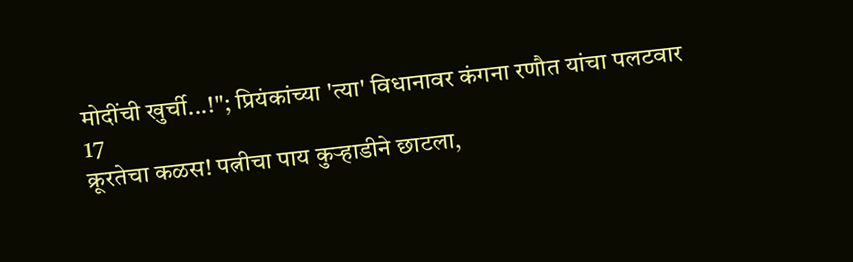मोदींची खुर्ची...!"; प्रियंकांच्या 'त्या' विधानावर कंगना रणौत यांचा पलटवार
17
क्रूरतेचा कळस! पत्नीचा पाय कुऱ्हाडीने छाटला,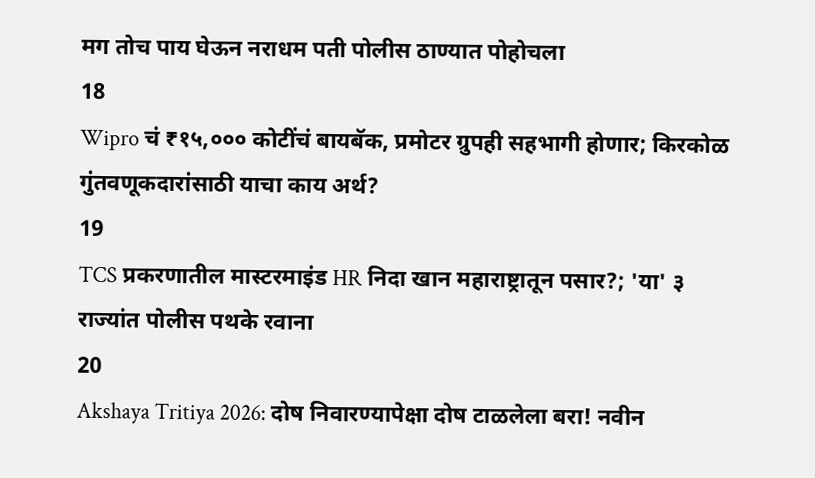मग तोच पाय घेऊन नराधम पती पोलीस ठाण्यात पोहोचला
18
Wipro चं ₹१५,००० कोटींचं बायबॅक, प्रमोटर ग्रुपही सहभागी होणार; किरकोळ गुंतवणूकदारांसाठी याचा काय अर्थ?
19
TCS प्रकरणातील मास्टरमाइंड HR निदा खान महाराष्ट्रातून पसार?; 'या' ३ राज्यांत पोलीस पथके रवाना
20
Akshaya Tritiya 2026: दोष निवारण्यापेक्षा दोष टाळलेला बरा! नवीन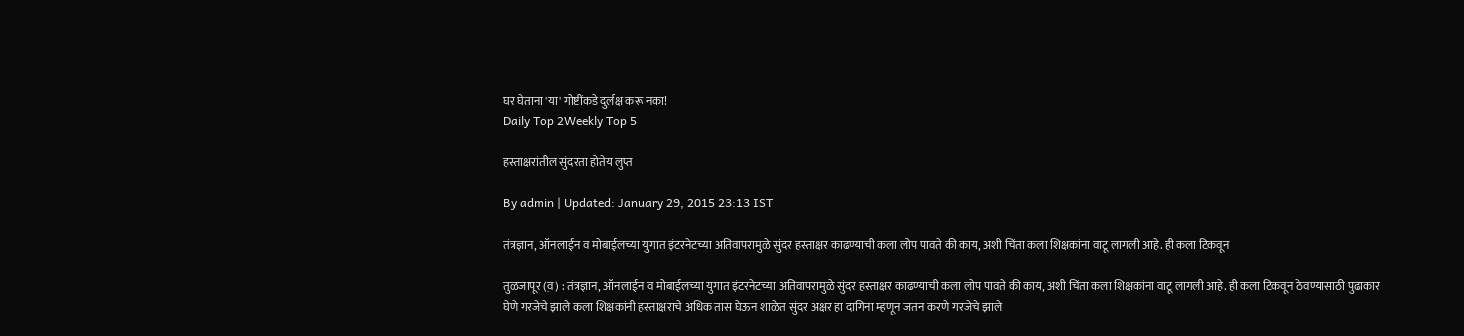घर घेताना 'या' गोष्टींकडे दुर्लक्ष करू नका!
Daily Top 2Weekly Top 5

हस्ताक्षरांतील सुंदरता होतेय लुप्त

By admin | Updated: January 29, 2015 23:13 IST

तंत्रज्ञान, ऑनलाईन व मोबाईलच्या युगात इंटरनेटच्या अतिवापरामुळे सुंदर हस्ताक्षर काढण्याची कला लोप पावते की काय, अशी चिंता कला शिक्षकांना वाटू लागली आहे. ही कला टिकवून

तुळजापूर (व़) : तंत्रज्ञान, ऑनलाईन व मोबाईलच्या युगात इंटरनेटच्या अतिवापरामुळे सुंदर हस्ताक्षर काढण्याची कला लोप पावते की काय, अशी चिंता कला शिक्षकांना वाटू लागली आहे. ही कला टिकवून ठेवण्यासाठी पुढाकार घेणे गरजेचे झाले कला शिक्षकांनी हस्ताक्षराचे अधिक तास घेऊन शाळेत सुंदर अक्षर हा दागिना म्हणून जतन करणे गरजेचे झाले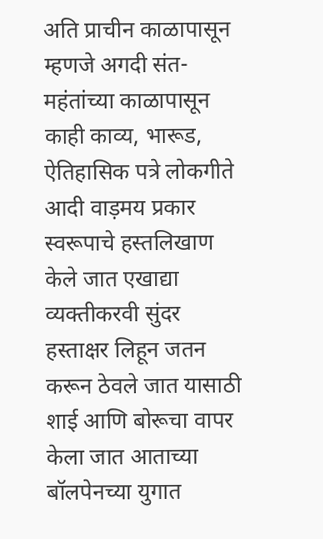अति प्राचीन काळापासून म्हणजे अगदी संत-महंतांच्या काळापासून काही काव्य, भारूड, ऐतिहासिक पत्रे लोकगीते आदी वाड़मय प्रकार स्वरूपाचे हस्तलिखाण केले जात एखाद्या व्यक्तीकरवी सुंदर हस्ताक्षर लिहून जतन करून ठेवले जात यासाठी शाई आणि बोरूचा वापर केला जात आताच्या बॉलपेनच्या युगात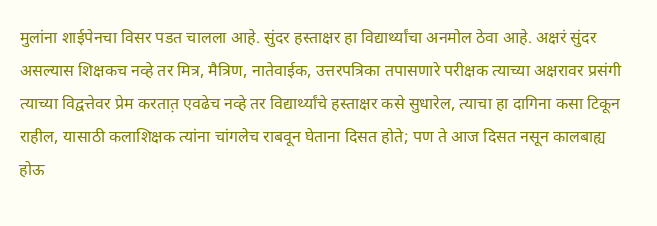मुलांना शाईपेनचा विसर पडत चालला आहे. सुंदर हस्ताक्षर हा विद्यार्थ्यांचा अनमोल ठेवा आहे. अक्षरं सुंदर असल्यास शिक्षकच नव्हे तर मित्र, मैत्रिण, नातेवाईक, उत्तरपत्रिका तपासणारे परीक्षक त्याच्या अक्षरावर प्रसंगी त्याच्या विद्वत्तेवर प्रेम करतात़ एवढेच नव्हे तर विद्यार्थ्यांचे हस्ताक्षर कसे सुधारेल, त्याचा हा दागिना कसा टिकून राहील, यासाठी कलाशिक्षक त्यांना चांगलेच राबवून घेताना दिसत होते; पण ते आज दिसत नसून कालबाह्य होऊ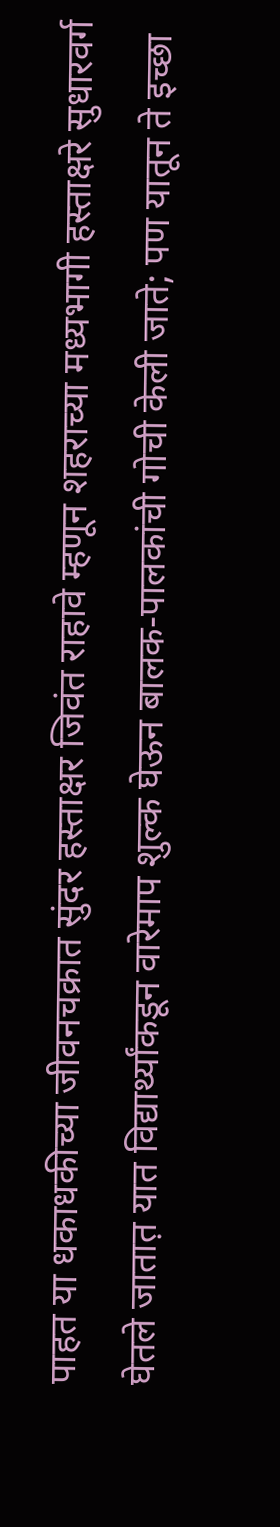पाहत या धकाधकीच्या जीवनचक्रात सुंदर हस्ताक्षर जिवंत राहावे म्हणून शहराच्या मध्यभागी हस्ताक्षरे सुधारवर्ग घेतले जातात़ यात विद्यार्थ्यांकडून वारेमाप शुल्क घेऊन बालक-पालकांची गोची केली जाते; पण यातून ते इच्छा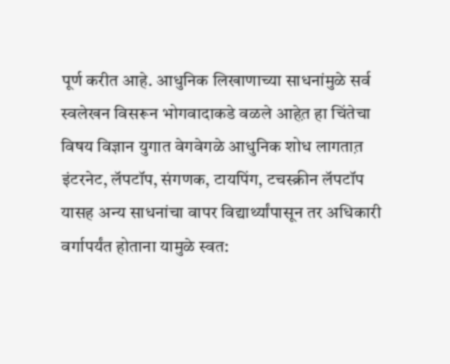पूर्ण करीत आहे. आधुनिक लिखाणाच्या साधनांमुळे सर्व स्वलेखन विसरून भोगवादाकडे वळले आहेत़ हा चिंतेचा विषय विज्ञान युगात वेगवेगळे आधुनिक शोध लागतात़ इंटरनेट, लॅपटॉप, संगणक, टायपिंग, टचस्क्रीन लॅपटॉप यासह अन्य साधनांचा वापर विद्यार्थ्यांपासून तर अधिकारी वर्गापर्यंत होताना यामुळे स्वत: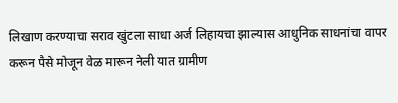लिखाण करण्याचा सराव खुंटला साधा अर्ज लिहायचा झाल्यास आधुनिक साधनांचा वापर करून पैसे मोजून वेळ मारून नेली यात ग्रामीण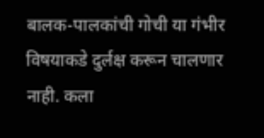बालक-पालकांची गोची या गंभीर विषयाकडे दुर्लक्ष करून चालणार नाही. कला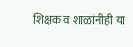शिक्षक व शाळांनीही या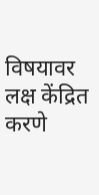विषयावर लक्ष केंद्रित करणे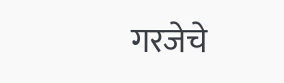गरजेचे